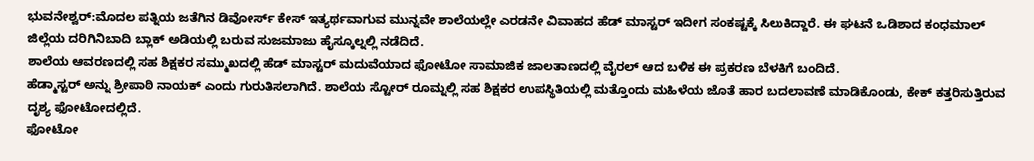ಭುವನೇಶ್ವರ್:ಮೊದಲ ಪತ್ನಿಯ ಜತೆಗಿನ ಡಿವೋರ್ಸ್ ಕೇಸ್ ಇತ್ಯರ್ಥವಾಗುವ ಮುನ್ನವೇ ಶಾಲೆಯಲ್ಲೇ ಎರಡನೇ ವಿವಾಹದ ಹೆಡ್ ಮಾಸ್ಟರ್ ಇದೀಗ ಸಂಕಷ್ಟಕ್ಕೆ ಸಿಲುಕಿದ್ದಾರೆ. ಈ ಘಟನೆ ಒಡಿಶಾದ ಕಂಧಮಾಲ್ ಜಿಲ್ಲೆಯ ದರಿಗಿನಿಬಾದಿ ಬ್ಲಾಕ್ ಅಡಿಯಲ್ಲಿ ಬರುವ ಸುಜಮಾಜು ಹೈಸ್ಕೂಲ್ನಲ್ಲಿ ನಡೆದಿದೆ.
ಶಾಲೆಯ ಆವರಣದಲ್ಲಿ ಸಹ ಶಿಕ್ಷಕರ ಸಮ್ಮುಖದಲ್ಲಿ ಹೆಡ್ ಮಾಸ್ಟರ್ ಮದುವೆಯಾದ ಫೋಟೋ ಸಾಮಾಜಿಕ ಜಾಲತಾಣದಲ್ಲಿ ವೈರಲ್ ಆದ ಬಳಿಕ ಈ ಪ್ರಕರಣ ಬೆಳಕಿಗೆ ಬಂದಿದೆ.
ಹೆಡ್ಮಾಸ್ಟರ್ ಅನ್ನು ಶ್ರೀಪಾಠಿ ನಾಯಕ್ ಎಂದು ಗುರುತಿಸಲಾಗಿದೆ. ಶಾಲೆಯ ಸ್ಟೋರ್ ರೂಮ್ನಲ್ಲಿ ಸಹ ಶಿಕ್ಷಕರ ಉಪಸ್ಥಿತಿಯಲ್ಲಿ ಮತ್ತೊಂದು ಮಹಿಳೆಯ ಜೊತೆ ಹಾರ ಬದಲಾವಣೆ ಮಾಡಿಕೊಂಡು, ಕೇಕ್ ಕತ್ತರಿಸುತ್ತಿರುವ ದೃಶ್ಯ ಫೋಟೋದಲ್ಲಿದೆ.
ಫೋಟೋ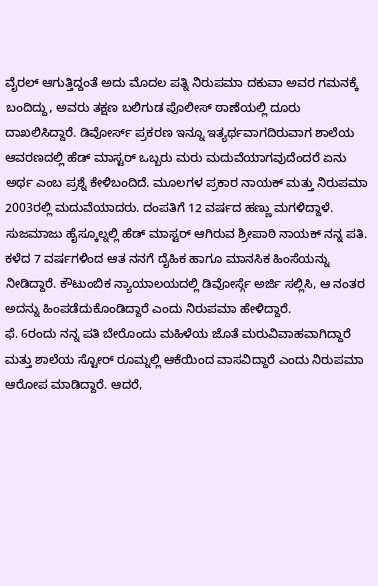ವೈರಲ್ ಆಗುತ್ತಿದ್ದಂತೆ ಅದು ಮೊದಲ ಪತ್ನಿ ನಿರುಪಮಾ ದಕುವಾ ಅವರ ಗಮನಕ್ಕೆ ಬಂದಿದ್ದು, ಅವರು ತಕ್ಷಣ ಬಲಿಗುಡ ಪೊಲೀಸ್ ಠಾಣೆಯಲ್ಲಿ ದೂರು ದಾಖಲಿಸಿದ್ದಾರೆ. ಡಿವೋರ್ಸ್ ಪ್ರಕರಣ ಇನ್ನೂ ಇತ್ಯರ್ಥವಾಗದಿರುವಾಗ ಶಾಲೆಯ ಆವರಣದಲ್ಲಿ ಹೆಡ್ ಮಾಸ್ಟರ್ ಒಬ್ಬರು ಮರು ಮದುವೆಯಾಗವುದೆಂದರೆ ಏನು ಅರ್ಥ ಎಂಬ ಪ್ರಶ್ನೆ ಕೇಳಿಬಂದಿದೆ. ಮೂಲಗಳ ಪ್ರಕಾರ ನಾಯಕ್ ಮತ್ತು ನಿರುಪಮಾ 2003ರಲ್ಲಿ ಮದುವೆಯಾದರು. ದಂಪತಿಗೆ 12 ವರ್ಷದ ಹಣ್ಣು ಮಗಳಿದ್ದಾಳೆ.
ಸುಜಮಾಜು ಹೈಸ್ಕೂಲ್ನಲ್ಲಿ ಹೆಡ್ ಮಾಸ್ಟರ್ ಆಗಿರುವ ಶ್ರೀಪಾಠಿ ನಾಯಕ್ ನನ್ನ ಪತಿ. ಕಳೆದ 7 ವರ್ಷಗಳಿಂದ ಆತ ನನಗೆ ದೈಹಿಕ ಹಾಗೂ ಮಾನಸಿಕ ಹಿಂಸೆಯನ್ನು ನೀಡಿದ್ದಾರೆ. ಕೌಟುಂಬಿಕ ನ್ಯಾಯಾಲಯದಲ್ಲಿ ಡಿವೋರ್ಸ್ಗೆ ಅರ್ಜಿ ಸಲ್ಲಿಸಿ, ಆ ನಂತರ ಅದನ್ನು ಹಿಂಪಡೆದುಕೊಂಡಿದ್ದಾರೆ ಎಂದು ನಿರುಪಮಾ ಹೇಳಿದ್ದಾರೆ.
ಫೆ. 6ರಂದು ನನ್ನ ಪತಿ ಬೇರೊಂದು ಮಹಿಳೆಯ ಜೊತೆ ಮರುವಿವಾಹವಾಗಿದ್ದಾರೆ ಮತ್ತು ಶಾಲೆಯ ಸ್ಟೋರ್ ರೂಮ್ನಲ್ಲಿ ಆಕೆಯಿಂದ ವಾಸವಿದ್ದಾರೆ ಎಂದು ನಿರುಪಮಾ ಆರೋಪ ಮಾಡಿದ್ದಾರೆ. ಆದರೆ,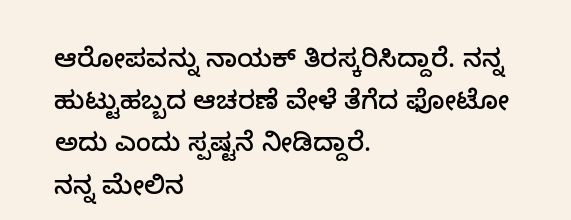ಆರೋಪವನ್ನು ನಾಯಕ್ ತಿರಸ್ಕರಿಸಿದ್ದಾರೆ. ನನ್ನ ಹುಟ್ಟುಹಬ್ಬದ ಆಚರಣೆ ವೇಳೆ ತೆಗೆದ ಫೋಟೋ ಅದು ಎಂದು ಸ್ಪಷ್ಟನೆ ನೀಡಿದ್ದಾರೆ.
ನನ್ನ ಮೇಲಿನ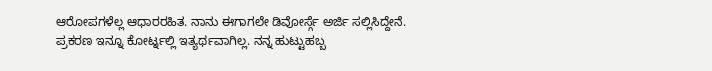ಆರೋಪಗಳೆಲ್ಲ ಆಧಾರರಹಿತ. ನಾನು ಈಗಾಗಲೇ ಡಿವೋರ್ಸ್ಗೆ ಅರ್ಜಿ ಸಲ್ಲಿಸಿದ್ದೇನೆ. ಪ್ರಕರಣ ಇನ್ನೂ ಕೋರ್ಟ್ನಲ್ಲಿ ಇತ್ಯರ್ಥವಾಗಿಲ್ಲ. ನನ್ನ ಹುಟ್ಟುಹಬ್ಬ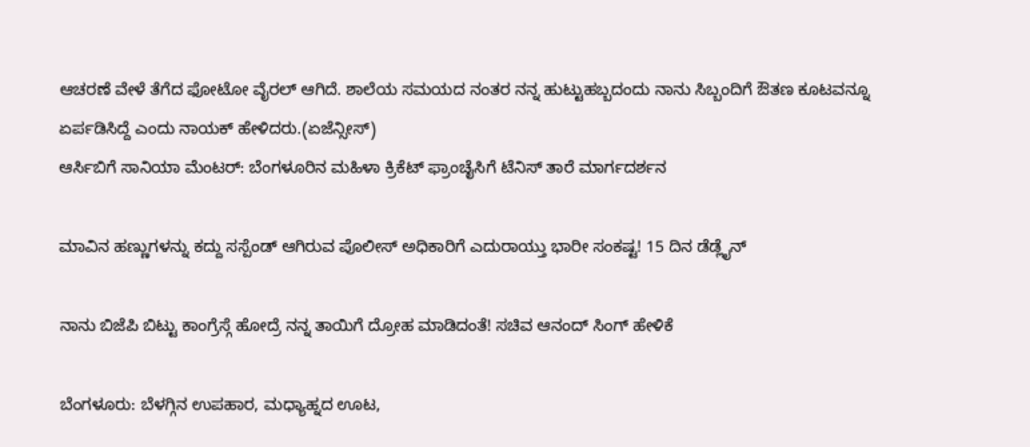ಆಚರಣೆ ವೇಳೆ ತೆಗೆದ ಫೋಟೋ ವೈರಲ್ ಆಗಿದೆ. ಶಾಲೆಯ ಸಮಯದ ನಂತರ ನನ್ನ ಹುಟ್ಟುಹಬ್ಬದಂದು ನಾನು ಸಿಬ್ಬಂದಿಗೆ ಔತಣ ಕೂಟವನ್ನೂ ಏರ್ಪಡಿಸಿದ್ದೆ ಎಂದು ನಾಯಕ್ ಹೇಳಿದರು.(ಏಜೆನ್ಸೀಸ್)
ಆರ್ಸಿಬಿಗೆ ಸಾನಿಯಾ ಮೆಂಟರ್: ಬೆಂಗಳೂರಿನ ಮಹಿಳಾ ಕ್ರಿಕೆಟ್ ಫ್ರಾಂಚೈಸಿಗೆ ಟೆನಿಸ್ ತಾರೆ ಮಾರ್ಗದರ್ಶನ

ಮಾವಿನ ಹಣ್ಣುಗಳನ್ನು ಕದ್ದು ಸಸ್ಪೆಂಡ್ ಆಗಿರುವ ಪೊಲೀಸ್ ಅಧಿಕಾರಿಗೆ ಎದುರಾಯ್ತು ಭಾರೀ ಸಂಕಷ್ಟ! 15 ದಿನ ಡೆಡ್ಲೈನ್

ನಾನು ಬಿಜೆಪಿ ಬಿಟ್ಟು ಕಾಂಗ್ರೆಸ್ಗೆ ಹೋದ್ರೆ ನನ್ನ ತಾಯಿಗೆ ದ್ರೋಹ ಮಾಡಿದಂತೆ! ಸಚಿವ ಆನಂದ್ ಸಿಂಗ್ ಹೇಳಿಕೆ

ಬೆಂಗಳೂರು: ಬೆಳಗ್ಗಿನ ಉಪಹಾರ, ಮಧ್ಯಾಹ್ನದ ಊಟ,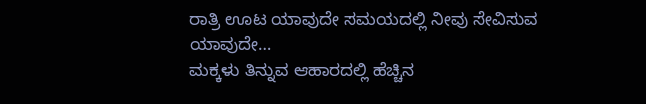ರಾತ್ರಿ ಊಟ ಯಾವುದೇ ಸಮಯದಲ್ಲಿ ನೀವು ಸೇವಿಸುವ ಯಾವುದೇ…
ಮಕ್ಕಳು ತಿನ್ನುವ ಆಹಾರದಲ್ಲಿ ಹೆಚ್ಚಿನ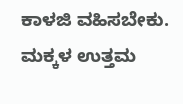ಕಾಳಜಿ ವಹಿಸಬೇಕು. ಮಕ್ಕಳ ಉತ್ತಮ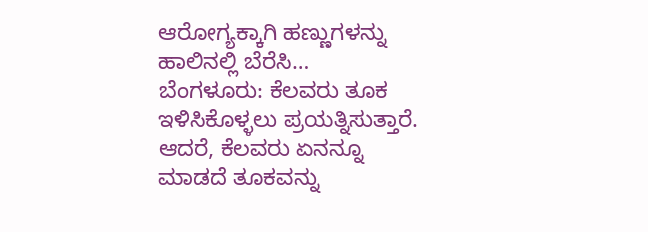ಆರೋಗ್ಯಕ್ಕಾಗಿ ಹಣ್ಣುಗಳನ್ನು ಹಾಲಿನಲ್ಲಿ ಬೆರೆಸಿ…
ಬೆಂಗಳೂರು: ಕೆಲವರು ತೂಕ ಇಳಿಸಿಕೊಳ್ಳಲು ಪ್ರಯತ್ನಿಸುತ್ತಾರೆ. ಆದರೆ, ಕೆಲವರು ಏನನ್ನೂ ಮಾಡದೆ ತೂಕವನ್ನು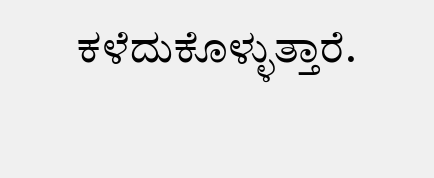ಕಳೆದುಕೊಳ್ಳುತ್ತಾರೆ.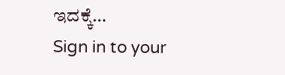ಇದಕ್ಕೆ…
Sign in to your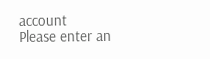account
Please enter an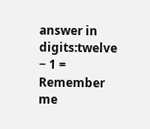answer in digits:twelve − 1 =
Remember me